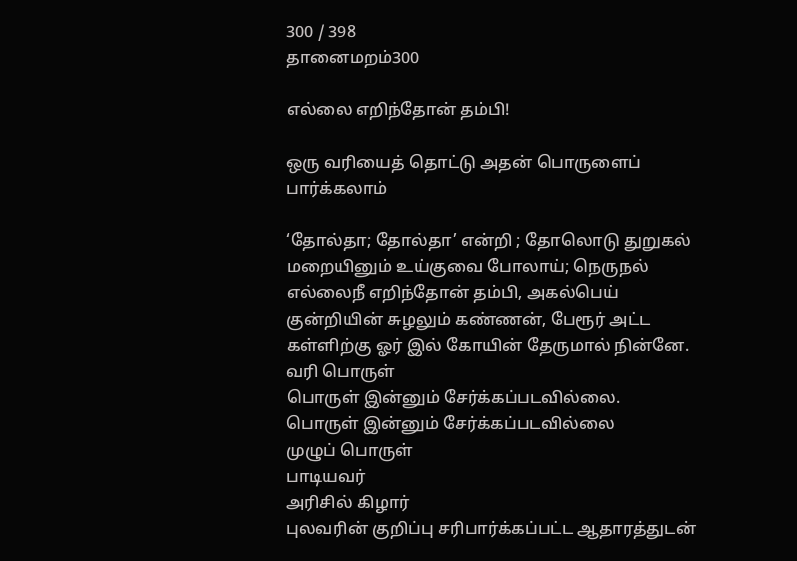300 / 398
தானைமறம்300

எல்லை எறிந்தோன் தம்பி!

ஒரு வரியைத் தொட்டு அதன் பொருளைப் பார்க்கலாம்

‘தோல்தா; தோல்தா’ என்றி ; தோலொடு துறுகல் மறையினும் உய்குவை போலாய்; நெருநல் எல்லைநீ எறிந்தோன் தம்பி, அகல்பெய் குன்றியின் சுழலும் கண்ணன், பேரூர் அட்ட கள்ளிற்கு ஓர் இல் கோயின் தேருமால் நின்னே.
வரி பொருள்
பொருள் இன்னும் சேர்க்கப்படவில்லை.
பொருள் இன்னும் சேர்க்கப்படவில்லை
முழுப் பொருள்
பாடியவர்
அரிசில் கிழார்
புலவரின் குறிப்பு சரிபார்க்கப்பட்ட ஆதாரத்துடன்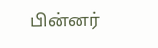பின்னர்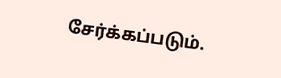சேர்க்கப்படும்.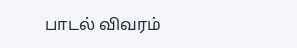பாடல் விவரம்